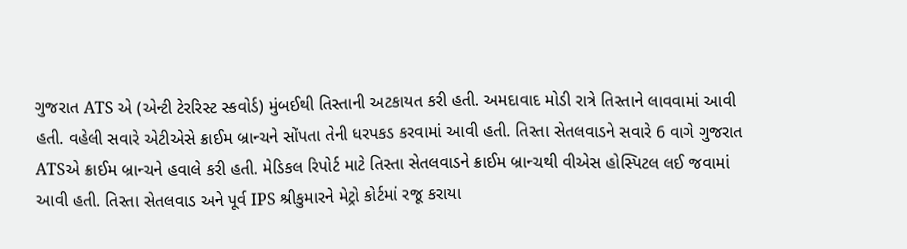ગુજરાત ATS એ (એન્ટી ટેરરિસ્ટ સ્કવોર્ડ) મુંબઈથી તિસ્તાની અટકાયત કરી હતી. અમદાવાદ મોડી રાત્રે તિસ્તાને લાવવામાં આવી હતી. વહેલી સવારે એટીએસે ક્રાઈમ બ્રાન્ચને સોંપતા તેની ધરપકડ કરવામાં આવી હતી. તિસ્તા સેતલવાડને સવારે 6 વાગે ગુજરાત ATSએ ક્રાઈમ બ્રાન્ચને હવાલે કરી હતી. મેડિકલ રિપોર્ટ માટે તિસ્તા સેતલવાડને ક્રાઈમ બ્રાન્ચથી વીએસ હોસ્પિટલ લઈ જવામાં આવી હતી. તિસ્તા સેતલવાડ અને પૂર્વ IPS શ્રીકુમારને મેટ્રો કોર્ટમાં રજૂ કરાયા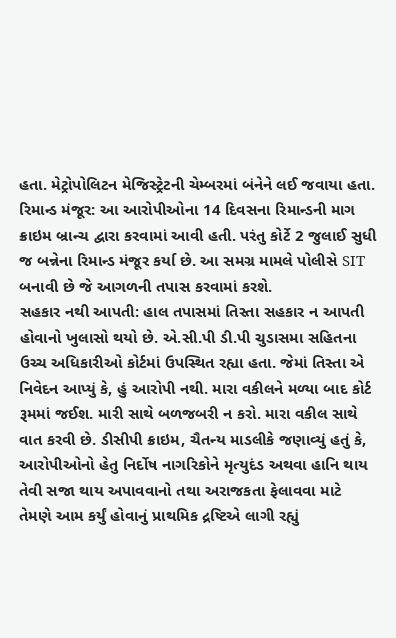હતા. મેટ્રોપોલિટન મેજિસ્ટ્રેટની ચેમ્બરમાં બંનેને લઈ જવાયા હતા.
રિમાન્ડ મંજૂર: આ આરોપીઓના 14 દિવસના રિમાન્ડની માગ ક્રાઇમ બ્રાન્ચ દ્વારા કરવામાં આવી હતી. પરંતુ કોર્ટે 2 જુલાઈ સુધી જ બન્નેના રિમાન્ડ મંજૂર કર્યા છે. આ સમગ્ર મામલે પોલીસે SIT બનાવી છે જે આગળની તપાસ કરવામાં કરશે.
સહકાર નથી આપતી: હાલ તપાસમાં તિસ્તા સહકાર ન આપતી હોવાનો ખુલાસો થયો છે. એ.સી.પી ડી.પી ચુડાસમા સહિતના ઉચ્ચ અધિકારીઓ કોર્ટમાં ઉપસ્થિત રહ્યા હતા. જેમાં તિસ્તા એ નિવેદન આપ્યું કે, હું આરોપી નથી. મારા વકીલને મળ્યા બાદ કોર્ટ રૂમમાં જઈશ. મારી સાથે બળજબરી ન કરો. મારા વકીલ સાથે વાત કરવી છે. ડીસીપી ક્રાઇમ, ચૈતન્ય માડલીકે જણાવ્યું હતું કે, આરોપીઓનો હેતુ નિર્દોષ નાગરિકોને મૃત્યુદંડ અથવા હાનિ થાય તેવી સજા થાય અપાવવાનો તથા અરાજકતા ફેલાવવા માટે તેમણે આમ કર્યું હોવાનું પ્રાથમિક દ્રષ્ટિએ લાગી રહ્યું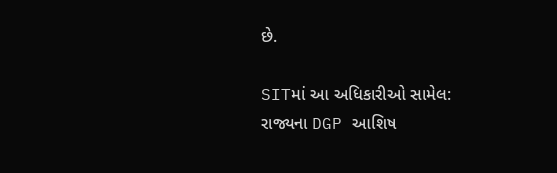છે.

SITમાં આ અધિકારીઓ સામેલ:
રાજ્યના DGP આશિષ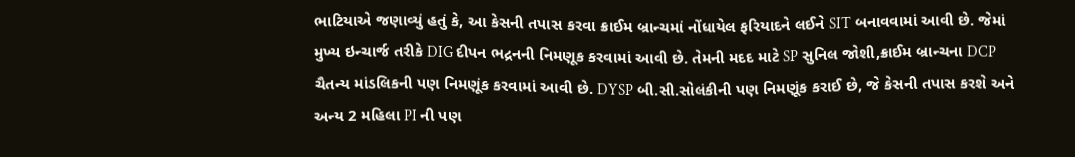ભાટિયાએ જણાવ્યું હતું કે, આ કેસની તપાસ કરવા ક્રાઈમ બ્રાન્ચમાં નોંધાયેલ ફરિયાદને લઈને SIT બનાવવામાં આવી છે. જેમાં મુખ્ય ઇન્ચાર્જ તરીકે DIG દીપન ભદ્રનની નિમણૂક કરવામાં આવી છે. તેમની મદદ માટે SP સુનિલ જોશી,ક્રાઈમ બ્રાન્ચના DCP ચૈતન્ય માંડલિકની પણ નિમણૂંક કરવામાં આવી છે. DYSP બી.સી.સોલંકીની પણ નિમણૂંક કરાઈ છે, જે કેસની તપાસ કરશે અને અન્ય 2 મહિલા PI ની પણ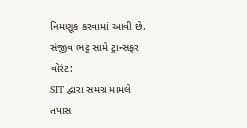નિમણૂક કરવામાં આવી છે.
સંજીવ ભટ્ટ સામે ટ્રાન્સફર વોરંટ:
SIT દ્વારા સમગ્ર મામલે તપાસ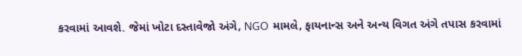કરવામાં આવશે. જેમાં ખોટા દસ્તાવેજો અંગે, NGO મામલે, ફાયનાન્સ અને અન્ય વિગત અંગે તપાસ કરવામાં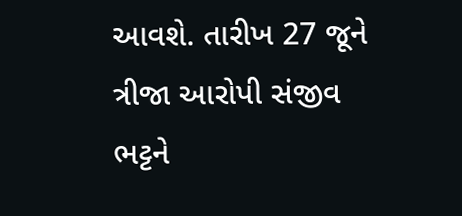આવશે. તારીખ 27 જૂને ત્રીજા આરોપી સંજીવ ભટ્ટને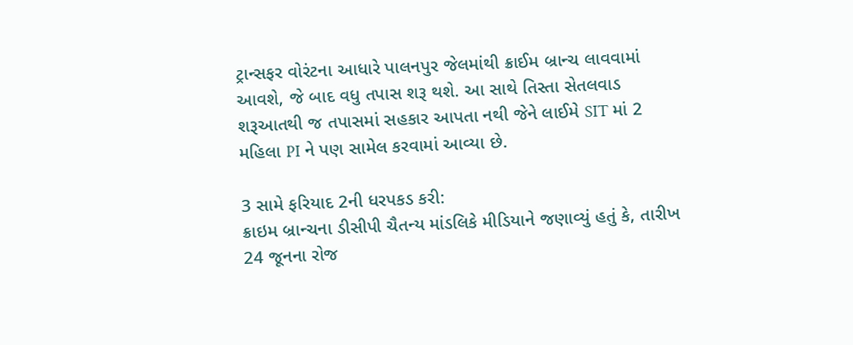ટ્રાન્સફર વોરંટના આધારે પાલનપુર જેલમાંથી ક્રાઈમ બ્રાન્ચ લાવવામાં આવશે, જે બાદ વધુ તપાસ શરૂ થશે. આ સાથે તિસ્તા સેતલવાડ શરૂઆતથી જ તપાસમાં સહકાર આપતા નથી જેને લાઈમે SIT માં 2 મહિલા PI ને પણ સામેલ કરવામાં આવ્યા છે.

3 સામે ફરિયાદ 2ની ધરપકડ કરી:
ક્રાઇમ બ્રાન્ચના ડીસીપી ચૈતન્ય માંડલિકે મીડિયાને જણાવ્યું હતું કે, તારીખ 24 જૂનના રોજ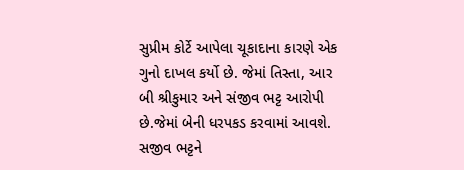સુપ્રીમ કોર્ટે આપેલા ચૂકાદાના કારણે એક ગુનો દાખલ કર્યો છે. જેમાં તિસ્તા, આર બી શ્રીકુમાર અને સંજીવ ભટ્ટ આરોપી છે.જેમાં બેની ધરપકડ કરવામાં આવશે. સજીવ ભટ્ટને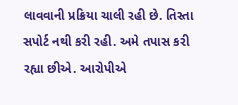લાવવાની પ્રક્રિયા ચાલી રહી છે. તિસ્તા સપોર્ટ નથી કરી રહી. અમે તપાસ કરી રહ્યા છીએ. આરોપીએ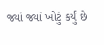જ્યાં જ્યાં ખોટું કર્યું છે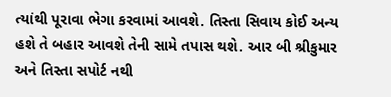ત્યાંથી પૂરાવા ભેગા કરવામાં આવશે. તિસ્તા સિવાય કોઈ અન્ય હશે તે બહાર આવશે તેની સામે તપાસ થશે. આર બી શ્રીકુમાર અને તિસ્તા સપોર્ટ નથી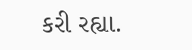કરી રહ્યા.